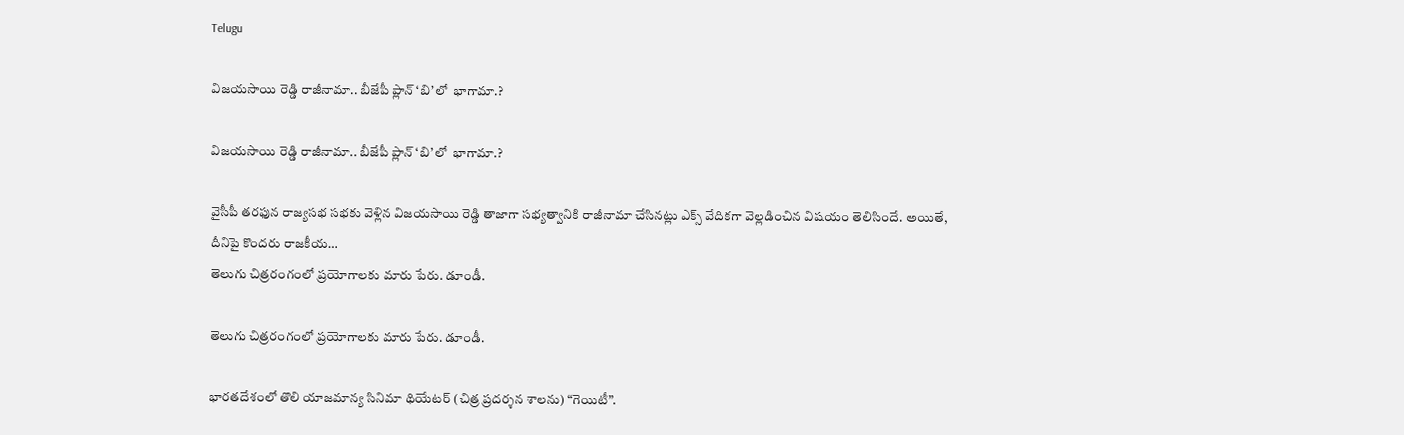Telugu

విజయసాయి రెడ్డి రాజీనామా.. బీజేపీ ప్లాన్ ‘బి’లో  భాగామా.?

విజయసాయి రెడ్డి రాజీనామా.. బీజేపీ ప్లాన్ ‘బి’లో  భాగామా.?

వైసీపీ తరఫున రాజ్యసభ సభకు వెళ్లిన విజయసాయి రెడ్డి తాజాగా సభ్యత్వానికి రాజీనామా చేసినట్లు ఎక్స్ వేదికగా వెల్లడించిన విషయం తెలిసిందే. అయితే, దీనిపై కొందరు రాజకీయ…
తెలుగు చిత్రరంగంలో ప్రయోగాలకు మారు పేరు. డూండీ.

తెలుగు చిత్రరంగంలో ప్రయోగాలకు మారు పేరు. డూండీ.

భారతదేశంలో తొలి యాజమాన్య సినిమా థియేటర్ (చిత్ర ప్రదర్శన శాలను) “గెయిటీ”.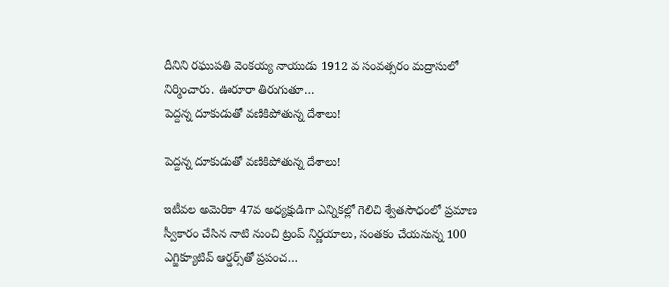దీనిని రఘుపతి వెంకయ్య నాయుడు 1912 వ సంవత్సరం మద్రాసులో నిర్మించారు. ఊరూరా తిరుగుతూ…
పెద్దన్న దూకుడుతో వణికిపోతున్న దేశాలు!

పెద్దన్న దూకుడుతో వణికిపోతున్న దేశాలు!

ఇటీవల అమెరికా 47వ అధ్యక్షుడిగా ఎన్నికల్లో గెలిచి శ్వేతసౌధంలో ప్రమాణ స్వీకారం చేసిన నాటి నుంచి ట్రంప్‌ నిర్ణయాలు, సంతకం చేయనున్న 100 ఎగ్జిక్యూటివ్ ఆర్డర్స్‌తో ప్రపంచ…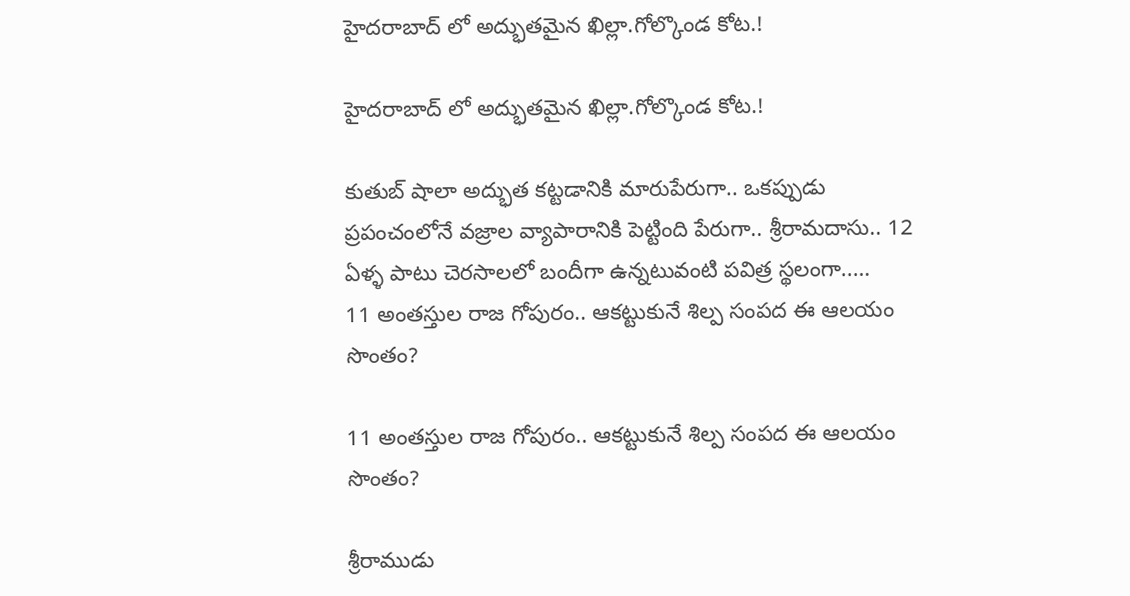హైదరాబాద్ లో అద్భుతమైన ఖిల్లా.గోల్కొండ కోట.!

హైదరాబాద్ లో అద్భుతమైన ఖిల్లా.గోల్కొండ కోట.!

కుతుబ్ షాలా అద్భుత కట్టడానికి మారుపేరుగా.. ఒకప్పుడు ప్రపంచంలోనే వజ్రాల వ్యాపారానికి పెట్టింది పేరుగా.. శ్రీరామదాసు.. 12 ఏళ్ళ పాటు చెరసాలలో బందీగా ఉన్నటువంటి పవిత్ర స్థలంగా..…
11 అంతస్తుల రాజ గోపురం.. ఆకట్టుకునే శిల్ప సంపద ఈ ఆలయం సొంతం?

11 అంతస్తుల రాజ గోపురం.. ఆకట్టుకునే శిల్ప సంపద ఈ ఆలయం సొంతం?

శ్రీరాముడు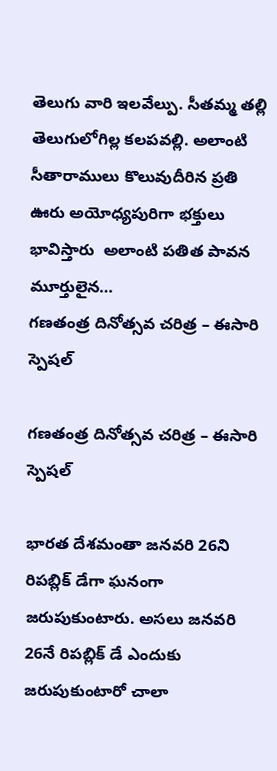తెలుగు వారి ఇలవేల్పు. సీతమ్మ తల్లి తెలుగులోగిల్ల కలపవల్లి. అలాంటి సీతారాములు కొలువుదీరిన ప్రతి ఊరు అయోధ్యపురిగా భక్తులు భావిస్తారు  అలాంటి పతిత పావన మూర్తులైన…
గణతంత్ర దినోత్సవ చరిత్ర – ఈసారి స్పెషల్

గణతంత్ర దినోత్సవ చరిత్ర – ఈసారి స్పెషల్

భారత దేశమంతా జనవరి 26ని రిపబ్లిక్ డేగా ఘనంగా జరుపుకుంటారు. అసలు జనవరి 26నే రిపబ్లిక్ డే ఎందుకు జరుపుకుంటారో చాలా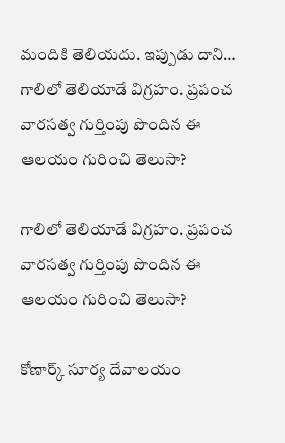మందికి తెలియదు. ఇప్పుడు దాని…
గాలిలో తెలియాడే విగ్రహం. ప్రపంచ వారసత్వ గుర్తింపు పొందిన ఈ ఆలయం గురించి తెలుసా?

గాలిలో తెలియాడే విగ్రహం. ప్రపంచ వారసత్వ గుర్తింపు పొందిన ఈ ఆలయం గురించి తెలుసా?

కోణార్క్ సూర్య దేవాలయం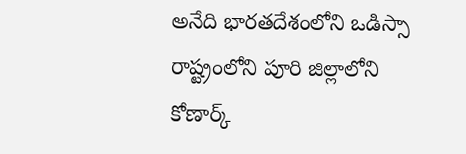అనేది భారతదేశంలోని ఒడిస్సా రాష్ట్రంలోని పూరి జిల్లాలోని కోణార్క్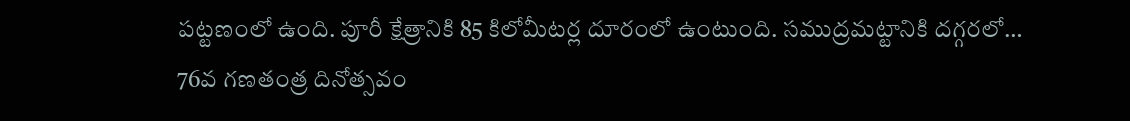పట్టణంలో ఉంది. పూరీ క్షేత్రానికి 85 కిలోమీటర్ల దూరంలో ఉంటుంది. సముద్రమట్టానికి దగ్గరలో…
76వ గణతంత్ర దినోత్సవం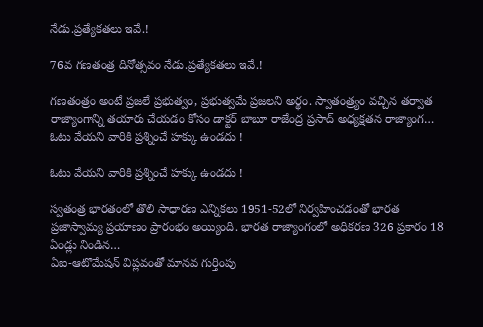నేడు.ప్రత్యేకతలు ఇవే.!

76వ గణతంత్ర దినోత్సవం నేడు.ప్రత్యేకతలు ఇవే.!

గణతంత్రం అంటే ప్రజలే ప్రభుత్వం, ప్రభుత్వమే ప్రజలని అర్థం. స్వాతంత్ర్యం వచ్చిన తర్వాత  రాజ్యాంగాన్ని తయారు చేయడం కోసం డాక్టర్ బాబూ రాజేంద్ర ప్రసాద్ అధ్యక్షతన రాజ్యాంగ…
ఓటు వేయని వారికి ప్రశ్నించే హక్కు ఉండదు !

ఓటు వేయని వారికి ప్రశ్నించే హక్కు ఉండదు !

స్వతంత్ర భారతంలో తొలి సాధారణ ఎన్నికలు 1951-52లో నిర్వహించడంతో భారత ప్రజాస్వామ్య ప్రయాణం ప్రారంభం అయ్యింది. భారత రాజ్యాంగంలో అధికరణ 326 ప్రకారం 18 ఏండ్లు నిండిన…
ఏఐ-ఆటొమేషన్‌ విప్లవంతో మానవ గుర్తింపు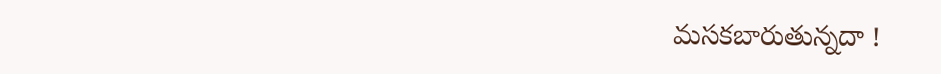మసకబారుతున్నదా !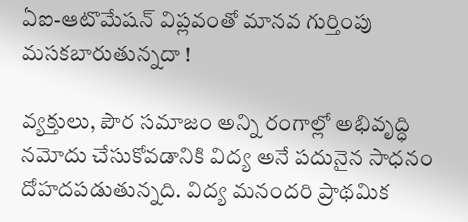ఏఐ-ఆటొమేషన్‌ విప్లవంతో మానవ గుర్తింపు మసకబారుతున్నదా !

వ్యక్తులు, పౌర సమాజం అన్ని రంగాల్లో అభివృద్ధి నమోదు చేసుకోవడానికి విద్య అనే పదునైన సాధనం దోహదపడుతున్నది. విద్య మనందరి ప్రాథమిక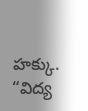హక్కు. “విద్య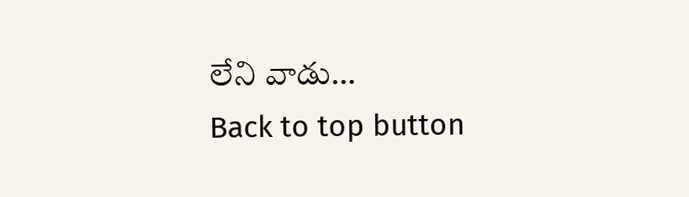లేని వాడు…
Back to top button